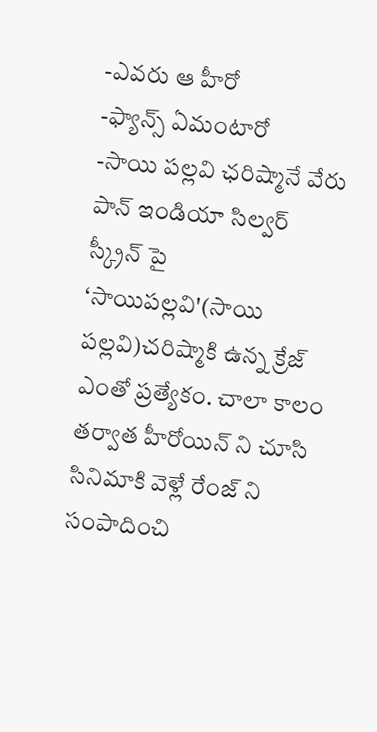-ఎవరు ఆ హీరో
-ఫ్యాన్స్ ఏమంటారో
-సాయి పల్లవి ఛరిష్మానే వేరు
పాన్ ఇండియా సిల్వర్ స్క్రీన్ పై ‘సాయిపల్లవి'(సాయి పల్లవి)చరిష్మాకి ఉన్న క్రేజ్ ఎంతో ప్రత్యేకం. చాలా కాలం తర్వాత హీరోయిన్ ని చూసి సినిమాకి వెళ్లే రేంజ్ ని సంపాదించి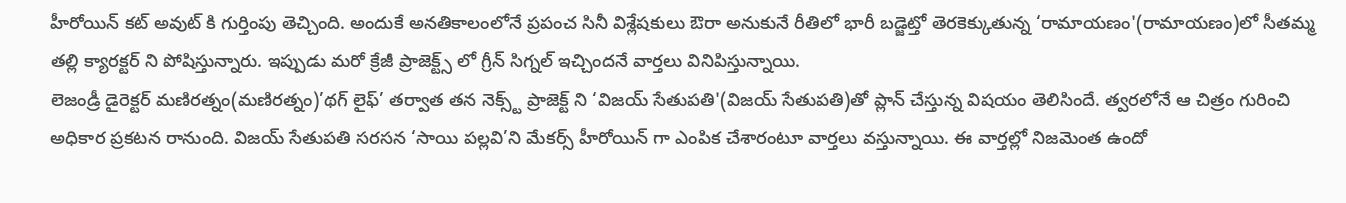హీరోయిన్ కట్ అవుట్ కి గుర్తింపు తెచ్చింది. అందుకే అనతికాలంలోనే ప్రపంచ సినీ విశ్లేషకులు ఔరా అనుకునే రీతిలో భారీ బడ్జెట్తో తెరకెక్కుతున్న ‘రామాయణం'(రామాయణం)లో సీతమ్మ తల్లి క్యారక్టర్ ని పోషిస్తున్నారు. ఇప్పుడు మరో క్రేజీ ప్రాజెక్ట్స్ లో గ్రీన్ సిగ్నల్ ఇచ్చిందనే వార్తలు వినిపిస్తున్నాయి.
లెజండ్రీ డైరెక్టర్ మణిరత్నం(మణిరత్నం)’థగ్ లైఫ్’ తర్వాత తన నెక్స్ట్ ప్రాజెక్ట్ ని ‘విజయ్ సేతుపతి'(విజయ్ సేతుపతి)తో ప్లాన్ చేస్తున్న విషయం తెలిసిందే. త్వరలోనే ఆ చిత్రం గురించి అధికార ప్రకటన రానుంది. విజయ్ సేతుపతి సరసన ‘సాయి పల్లవి’ని మేకర్స్ హీరోయిన్ గా ఎంపిక చేశారంటూ వార్తలు వస్తున్నాయి. ఈ వార్తల్లో నిజమెంత ఉందో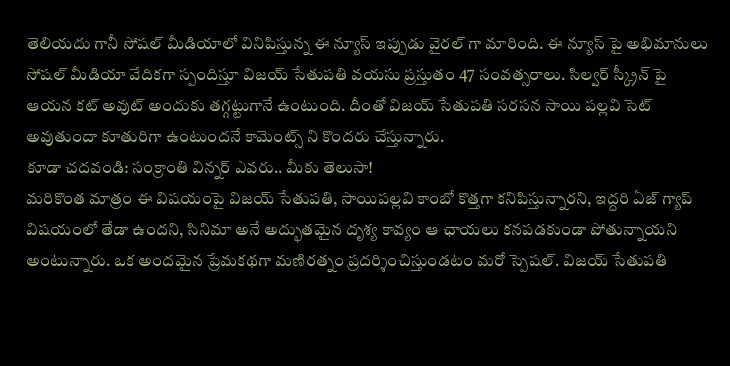తెలియదు గానీ సోషల్ మీడియాలో వినిపిస్తున్న ఈ న్యూస్ ఇప్పుడు వైరల్ గా మారింది. ఈ న్యూస్ పై అభిమానులు సోషల్ మీడియా వేదికగా స్పందిస్తూ విజయ్ సేతుపతి వయసు ప్రస్తుతం 47 సంవత్సరాలు. సిల్వర్ స్క్రీన్ పై ఆయన కట్ అవుట్ అందుకు తగ్గట్టుగానే ఉంటుంది. దీంతో విజయ్ సేతుపతి సరసన సాయి పల్లవి సెట్ అవుతుందా కూతురిగా ఉంటుందనే కామెంట్స్ ని కొందరు చేస్తున్నారు.
కూడా చదవండి: సంక్రాంతి విన్నర్ ఎవరు.. మీకు తెలుసా!
మరికొంత మాత్రం ఈ విషయంపై విజయ్ సేతుపతి, సాయిపల్లవి కాంబో కొత్తగా కనిపిస్తున్నారని, ఇద్దరి ఏజ్ గ్యాప్ విషయంలో తేడా ఉందని, సినిమా అనే అద్భుతమైన దృశ్య కావ్యం ఆ ఛాయలు కనపడకుండా పోతున్నాయని అంటున్నారు. ఒక అందమైన ప్రేమకథగా మణిరత్నం ప్రదర్శించిస్తుండటం మరో స్పెషల్. విజయ్ సేతుపతి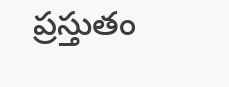ప్రస్తుతం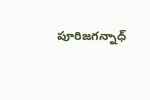పూరిజగన్నాధ్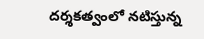దర్శకత్వంలో నటిస్తున్న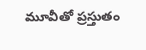మూవీతో ప్రస్తుతం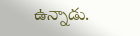ఉన్నాడు.